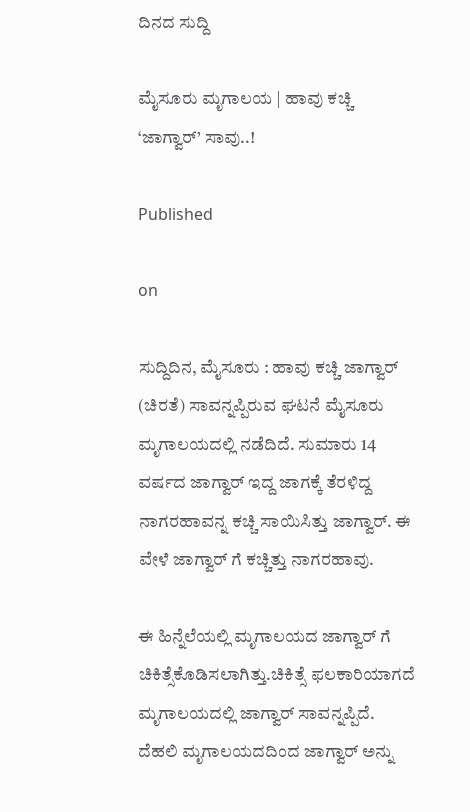ದಿನದ ಸುದ್ದಿ

ಮೈಸೂರು ಮೃಗಾಲಯ | ಹಾವು ಕಚ್ಚಿ ‘ಜಾಗ್ವಾರ್’ ಸಾವು..!

Published

on

ಸುದ್ದಿದಿನ, ಮೈಸೂರು : ಹಾವು ಕಚ್ಚಿ ಜಾಗ್ವಾರ್ (ಚಿರತೆ) ಸಾವನ್ನಪ್ಪಿರುವ ಘಟನೆ ಮೈಸೂರು ಮೃಗಾಲಯದಲ್ಲಿ ನಡೆದಿದೆ. ಸುಮಾರು 14 ವರ್ಷದ ಜಾಗ್ವಾರ್ ಇದ್ದ ಜಾಗಕ್ಕೆ ತೆರಳಿದ್ದ ನಾಗರಹಾವನ್ನ ಕಚ್ಚಿ ಸಾಯಿಸಿತ್ತು ಜಾಗ್ವಾರ್. ಈ ವೇಳೆ ಜಾಗ್ವಾರ್ ಗೆ ಕಚ್ಚಿತ್ತು ನಾಗರಹಾವು.

ಈ ಹಿನ್ನೆಲೆಯಲ್ಲಿ ಮೃಗಾಲಯದ ಜಾಗ್ವಾರ್ ಗೆ ಚಿಕಿತ್ಸೆಕೊಡಿಸಲಾಗಿತ್ತು.ಚಿಕಿತ್ಸೆ ಫಲಕಾರಿಯಾಗದೆ ಮೃಗಾಲಯದಲ್ಲಿ ಜಾಗ್ವಾರ್ ಸಾವನ್ನಪ್ಪಿದೆ.
ದೆಹಲಿ ಮೃಗಾಲಯದದಿಂದ ಜಾಗ್ವಾರ್ ಅನ್ನು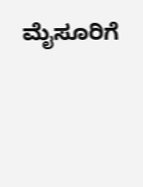ಮೈಸೂರಿಗೆ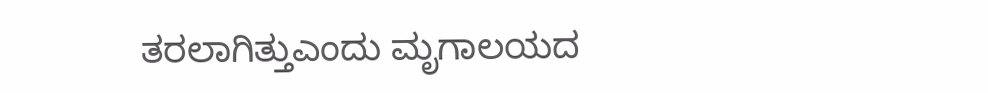ತರಲಾಗಿತ್ತುಎಂದು ಮೃಗಾಲಯದ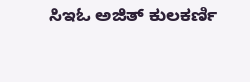ಸಿಇಓ ಅಜಿತ್ ಕುಲಕರ್ಣಿ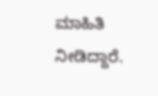ಮಾಹಿತಿ ನೀಡಿದ್ದಾರೆ.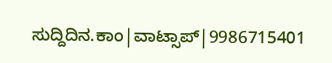ಸುದ್ದಿದಿನ.ಕಾಂ|ವಾಟ್ಸಾಪ್|9986715401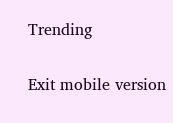Trending

Exit mobile version